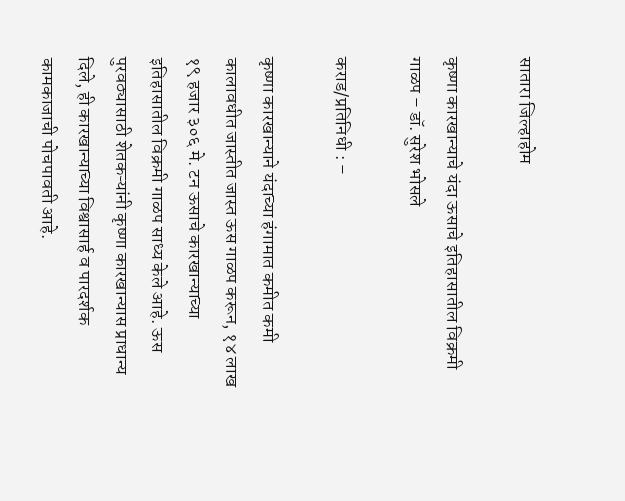सातारा जिल्हाहोम

कृष्णा कारखान्याचे यंदा ऊसाचे इतिहासातील विक्रमी गाळप – डॉ. सुरेश भोसले

कराड/प्रतिनिधी : –

कृष्णा कारखान्याने यंदाच्या हंगामात कमीत कमी कालावधीत जास्तीत जास्त ऊस गाळप करून, १४ लाख १९ हजार ३०६ मे. टन ऊसाचे कारखान्याच्या इतिहासातील विक्रमी गाळप साध्य केले आहे. ऊस पुरवठ्यासाठी शेतकऱ्यांनी कृष्णा कारखान्यास प्राधान्य दिले, ही कारखान्याच्या विश्वासार्ह व पारदर्शक कामकाजाची पोचपावती आहे.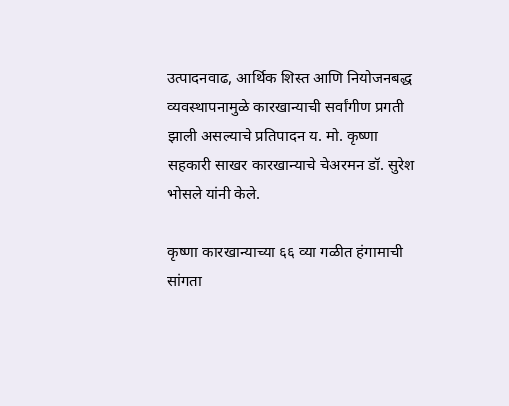उत्पादनवाढ, आर्थिक शिस्त आणि नियोजनबद्ध व्यवस्थापनामुळे कारखान्याची सर्वांगीण प्रगती झाली असल्याचे प्रतिपादन य. मो. कृष्णा सहकारी साखर कारखान्याचे चेअरमन डॉ. सुरेश भोसले यांनी केले.

कृष्णा कारखान्याच्या ६६ व्या गळीत हंगामाची सांगता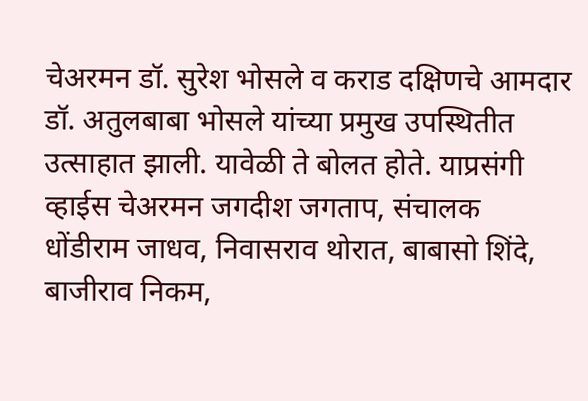चेअरमन डॉ. सुरेश भोसले व कराड दक्षिणचे आमदार डॉ. अतुलबाबा भोसले यांच्या प्रमुख उपस्थितीत उत्साहात झाली. यावेळी ते बोलत होते. याप्रसंगी व्हाईस चेअरमन जगदीश जगताप, संचालक धोंडीराम जाधव, निवासराव थोरात, बाबासो शिंदे, बाजीराव निकम,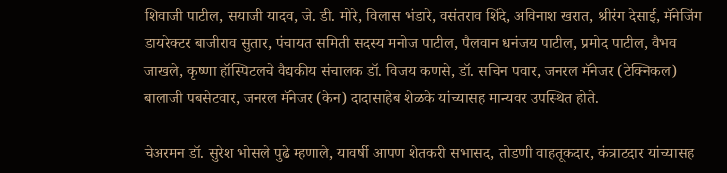शिवाजी पाटील, सयाजी यादव, जे. डी. मोरे, विलास भंडारे, वसंतराव शिंदे, अविनाश खरात, श्रीरंग देसाई, मॅनेजिंग डायरेक्टर बाजीराव सुतार, पंचायत समिती सदस्य मनोज पाटील, पैलवान धनंजय पाटील, प्रमोद पाटील, वैभव जाखले, कृष्णा हॉस्पिटलचे वैद्यकीय संचालक डॉ. विजय कणसे, डॉ. सचिन पवार, जनरल मॅनेजर (टेक्निकल) बालाजी पबसेटवार, जनरल मॅनेजर (केन) दादासाहेब शेळके यांच्यासह मान्यवर उपस्थित होते.

चेअरमन डॉ. सुरेश भोसले पुढे म्हणाले, यावर्षी आपण शेतकरी सभासद, तोडणी वाहतूकदार, कंत्राटदार यांच्यासह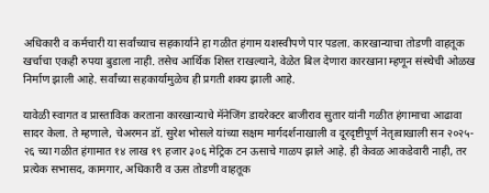अधिकारी व कर्मचारी या सर्वांच्याच सहकार्याने हा गळीत हंगाम यशस्वीपणे पार पडला. कारखान्याचा तोडणी वाहतूक खर्चाचा एकही रुपया बुडाला नाही. तसेच आर्थिक शिस्त राखल्याने, वेळेत बिल देणारा कारखाना म्हणून संस्थेची ओळख निर्माण झाली आहे. सर्वांच्या सहकार्यामुळेच ही प्रगती शक्य झाली आहे.

यावेळी स्वागत व प्रास्ताविक करताना कारखान्याचे मॅनेजिंग डायरेक्टर बाजीराव सुतार यांनी गळीत हंगामाचा आढावा सादर केला. ते म्हणाले, चेअरमन डॉ. सुरेश भोसले यांच्या सक्षम मार्गदर्शनाखाली व दूरदृष्टीपूर्ण नेतृत्वाखाली सन २०२५- २६ च्या गळीत हंगामात १४ लाख १९ हजार ३०६ मेट्रिक टन ऊसाचे गाळप झाले आहे. ही केवळ आकडेवारी नाही, तर प्रत्येक सभासद, कामगार, अधिकारी व ऊस तोडणी वाहतूक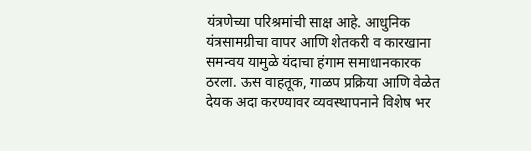यंत्रणेच्या परिश्रमांची साक्ष आहे. आधुनिक यंत्रसामग्रीचा वापर आणि शेतकरी व कारखाना समन्वय यामुळे यंदाचा हंगाम समाधानकारक ठरला. ऊस वाहतूक, गाळप प्रक्रिया आणि वेळेत देयक अदा करण्यावर व्यवस्थापनाने विशेष भर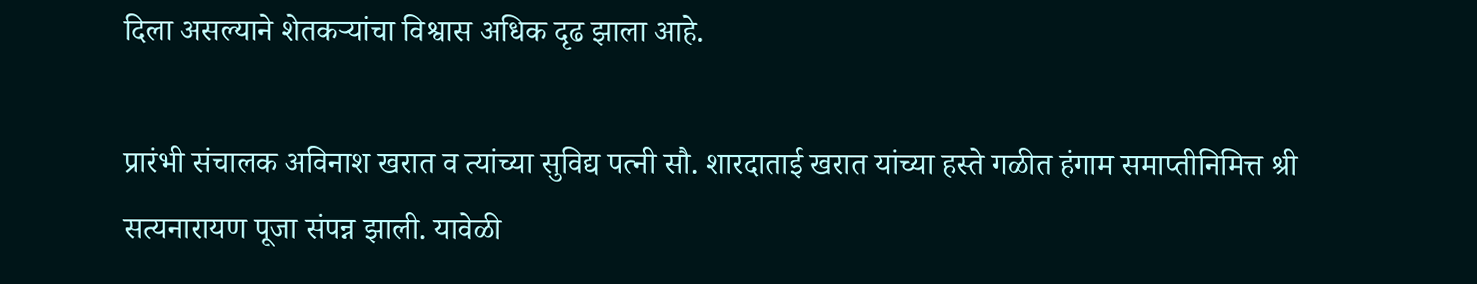दिला असल्याने शेतकऱ्यांचा विश्वास अधिक दृढ झाला आहे.

प्रारंभी संचालक अविनाश खरात व त्यांच्या सुविद्य पत्नी सौ. शारदाताई खरात यांच्या हस्ते गळीत हंगाम समाप्तीनिमित्त श्री सत्यनारायण पूजा संपन्न झाली. यावेळी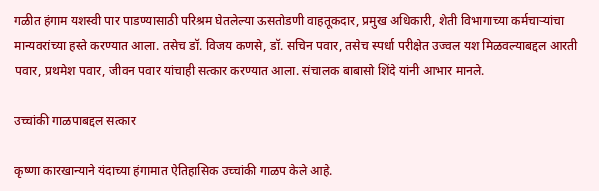गळीत हंगाम यशस्वी पार पाडण्यासाठी परिश्रम घेतलेल्या ऊसतोडणी वाहतूकदार, प्रमुख अधिकारी, शेती विभागाच्या कर्मचाऱ्यांचा मान्यवरांच्या हस्ते करण्यात आला. तसेच डॉ. विजय कणसे, डॉ. सचिन पवार, तसेच स्पर्धा परीक्षेत उज्वल यश मिळवल्याबद्दल आरती पवार, प्रथमेश पवार, जीवन पवार यांचाही सत्कार करण्यात आला. संचालक बाबासो शिंदे यांनी आभार मानले.

उच्चांकी गाळपाबद्दल सत्कार

कृष्णा कारखान्याने यंदाच्या हंगामात ऐतिहासिक उच्चांकी गाळप केले आहे.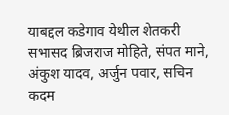याबद्दल कडेगाव येथील शेतकरी सभासद ब्रिजराज मोहिते, संपत माने, अंकुश यादव, अर्जुन पवार, सचिन कदम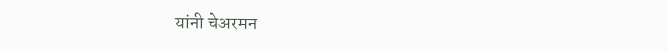यांनी चेअरमन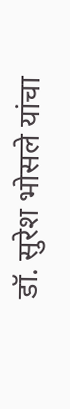डॉ. सुरेश भोसले यांचा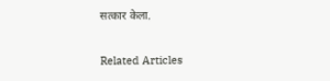सत्कार केला.

Related Articles